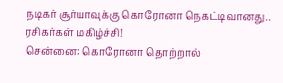நடிகர் சூர்யாவுக்கு கொரோனா நெகட்டிவானது.. ரசிகர்கள் மகிழ்ச்சி!
சென்னை: கொரோனா தொற்றால்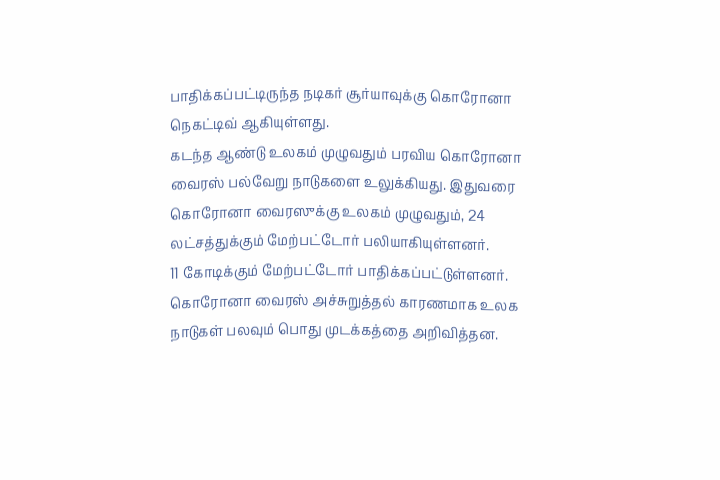பாதிக்கப்பட்டிருந்த நடிகர் சூர்யாவுக்கு கொரோனா நெகட்டிவ் ஆகியுள்ளது.
கடந்த ஆண்டு உலகம் முழுவதும் பரவிய கொரோனா வைரஸ் பல்வேறு நாடுகளை உலுக்கியது. இதுவரை கொரோனா வைரஸுக்கு உலகம் முழுவதும், 24 லட்சத்துக்கும் மேற்பட்டோர் பலியாகியுள்ளனர்.
11 கோடிக்கும் மேற்பட்டோர் பாதிக்கப்பட்டுள்ளனர். கொரோனா வைரஸ் அச்சுறுத்தல் காரணமாக உலக நாடுகள் பலவும் பொது முடக்கத்தை அறிவித்தன.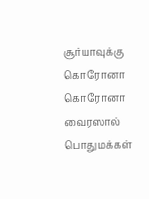சூர்யாவுக்கு கொரோனா
கொரோனா வைரஸால் பொதுமக்கள்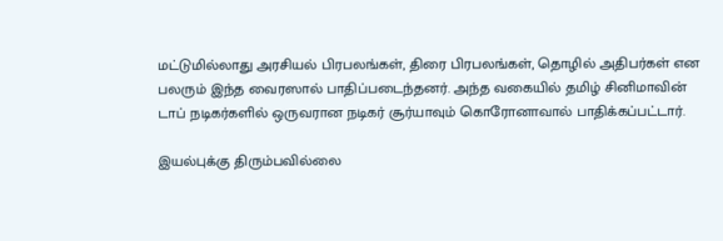மட்டுமில்லாது அரசியல் பிரபலங்கள், திரை பிரபலங்கள், தொழில் அதிபர்கள் என பலரும் இந்த வைரஸால் பாதிப்படைந்தனர். அந்த வகையில் தமிழ் சினிமாவின் டாப் நடிகர்களில் ஒருவரான நடிகர் சூர்யாவும் கொரோனாவால் பாதிக்கப்பட்டார்.

இயல்புக்கு திரும்பவில்லை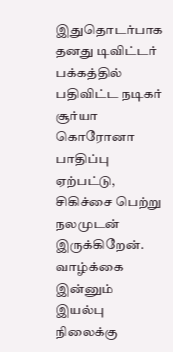இதுதொடர்பாக தனது டிவிட்டர் பக்கத்தில் பதிவிட்ட நடிகர் சூர்யா கொரோனா பாதிப்பு ஏற்பட்டு, சிகிச்சை பெற்று நலமுடன் இருக்கிறேன். வாழ்க்கை இன்னும் இயல்பு நிலைக்கு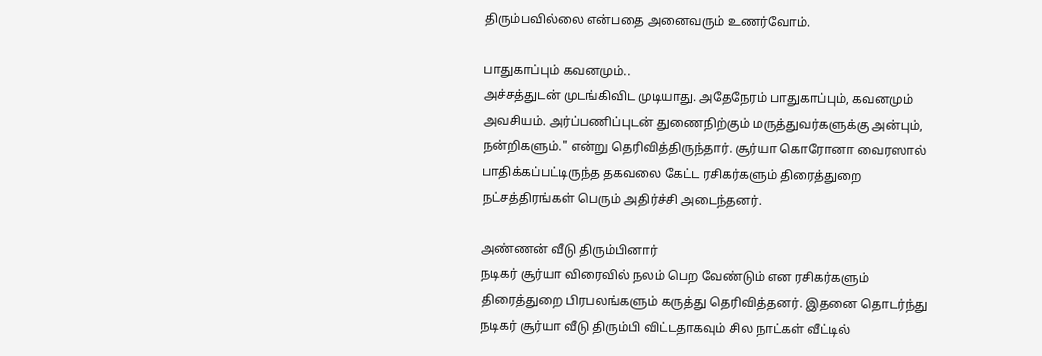திரும்பவில்லை என்பதை அனைவரும் உணர்வோம்.

பாதுகாப்பும் கவனமும்..
அச்சத்துடன் முடங்கிவிட முடியாது. அதேநேரம் பாதுகாப்பும், கவனமும் அவசியம். அர்ப்பணிப்புடன் துணைநிற்கும் மருத்துவர்களுக்கு அன்பும், நன்றிகளும்." என்று தெரிவித்திருந்தார். சூர்யா கொரோனா வைரஸால் பாதிக்கப்பட்டிருந்த தகவலை கேட்ட ரசிகர்களும் திரைத்துறை நட்சத்திரங்கள் பெரும் அதிர்ச்சி அடைந்தனர்.

அண்ணன் வீடு திரும்பினார்
நடிகர் சூர்யா விரைவில் நலம் பெற வேண்டும் என ரசிகர்களும் திரைத்துறை பிரபலங்களும் கருத்து தெரிவித்தனர். இதனை தொடர்ந்து நடிகர் சூர்யா வீடு திரும்பி விட்டதாகவும் சில நாட்கள் வீட்டில்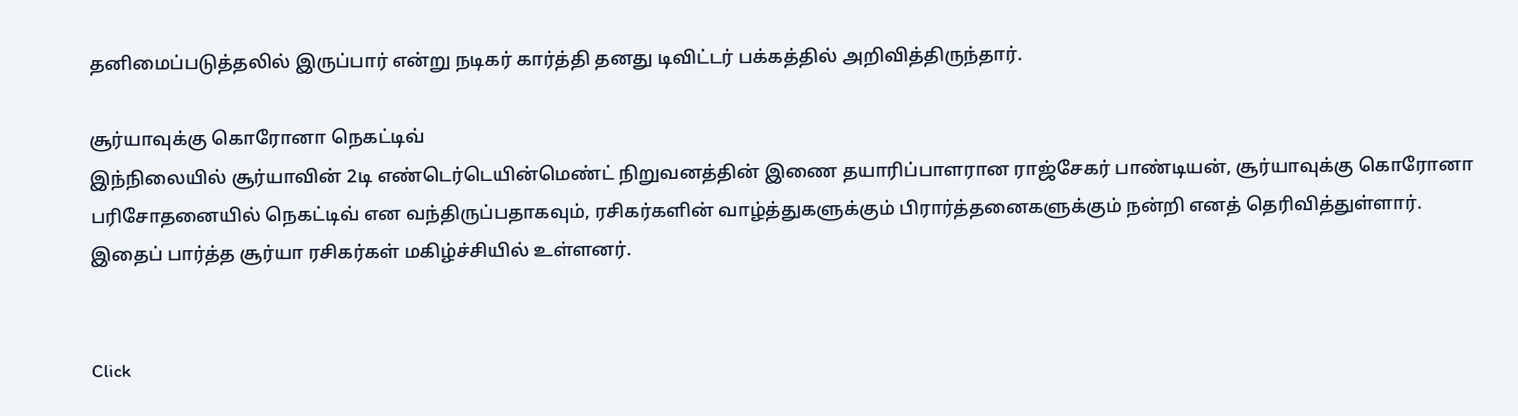தனிமைப்படுத்தலில் இருப்பார் என்று நடிகர் கார்த்தி தனது டிவிட்டர் பக்கத்தில் அறிவித்திருந்தார்.

சூர்யாவுக்கு கொரோனா நெகட்டிவ்
இந்நிலையில் சூர்யாவின் 2டி எண்டெர்டெயின்மெண்ட் நிறுவனத்தின் இணை தயாரிப்பாளரான ராஜ்சேகர் பாண்டியன், சூர்யாவுக்கு கொரோனா பரிசோதனையில் நெகட்டிவ் என வந்திருப்பதாகவும், ரசிகர்களின் வாழ்த்துகளுக்கும் பிரார்த்தனைகளுக்கும் நன்றி எனத் தெரிவித்துள்ளார். இதைப் பார்த்த சூர்யா ரசிகர்கள் மகிழ்ச்சியில் உள்ளனர்.


Click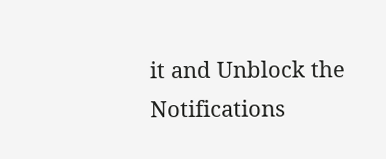it and Unblock the Notifications